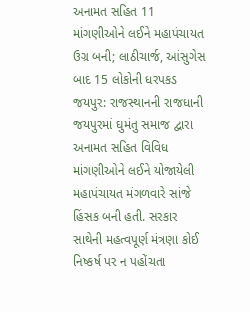અનામત સહિત 11 માંગણીઓને લઈને મહાપંચાયત ઉગ્ર બની; લાઠીચાર્જ, આંસુગેસ બાદ 15 લોકોની ધરપકડ
જયપુર: રાજસ્થાનની રાજધાની જયપુરમાં ઘુમંતુ સમાજ દ્વારા અનામત સહિત વિવિધ માંગણીઓને લઈને યોજાયેલી મહાપંચાયત મંગળવારે સાંજે હિંસક બની હતી. સરકાર સાથેની મહત્વપૂર્ણ મંત્રણા કોઈ નિષ્કર્ષ પર ન પહોંચતા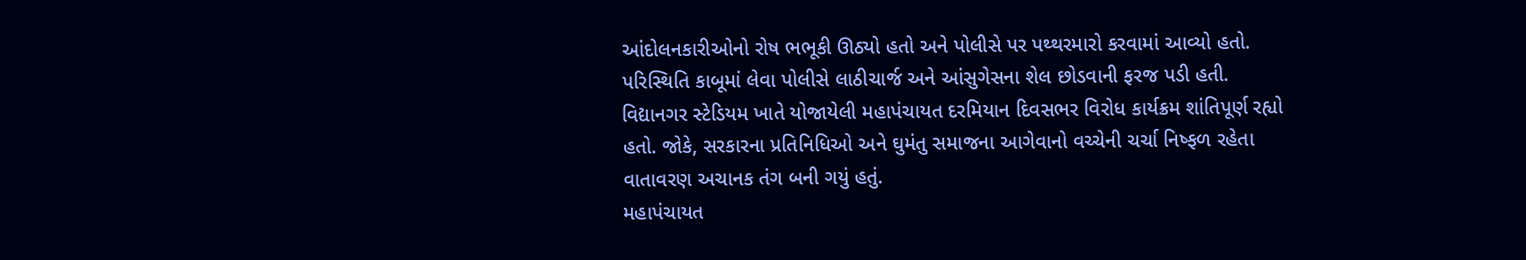આંદોલનકારીઓનો રોષ ભભૂકી ઊઠ્યો હતો અને પોલીસે પર પથ્થરમારો કરવામાં આવ્યો હતો. પરિસ્થિતિ કાબૂમાં લેવા પોલીસે લાઠીચાર્જ અને આંસુગેસના શેલ છોડવાની ફરજ પડી હતી.
વિદ્યાનગર સ્ટેડિયમ ખાતે યોજાયેલી મહાપંચાયત દરમિયાન દિવસભર વિરોધ કાર્યક્રમ શાંતિપૂર્ણ રહ્યો હતો. જોકે, સરકારના પ્રતિનિધિઓ અને ઘુમંતુ સમાજના આગેવાનો વચ્ચેની ચર્ચા નિષ્ફળ રહેતા વાતાવરણ અચાનક તંગ બની ગયું હતું.
મહાપંચાયત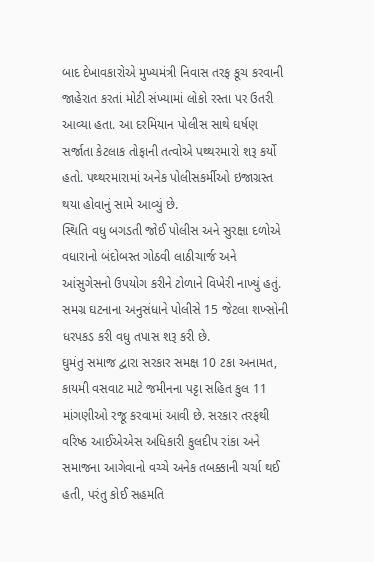બાદ દેખાવકારોએ મુખ્યમંત્રી નિવાસ તરફ કૂચ કરવાની જાહેરાત કરતાં મોટી સંખ્યામાં લોકો રસ્તા પર ઉતરી આવ્યા હતા. આ દરમિયાન પોલીસ સાથે ઘર્ષણ સર્જાતા કેટલાક તોફાની તત્વોએ પથ્થરમારો શરૂ કર્યો હતો. પથ્થરમારામાં અનેક પોલીસકર્મીઓ ઇજાગ્રસ્ત થયા હોવાનું સામે આવ્યું છે.
સ્થિતિ વધુ બગડતી જોઈ પોલીસ અને સુરક્ષા દળોએ વધારાનો બંદોબસ્ત ગોઠવી લાઠીચાર્જ અને આંસુગેસનો ઉપયોગ કરીને ટોળાને વિખેરી નાખ્યું હતું. સમગ્ર ઘટનાના અનુસંધાને પોલીસે 15 જેટલા શખ્સોની ધરપકડ કરી વધુ તપાસ શરૂ કરી છે.
ઘુમંતુ સમાજ દ્વારા સરકાર સમક્ષ 10 ટકા અનામત, કાયમી વસવાટ માટે જમીનના પટ્ટા સહિત કુલ 11 માંગણીઓ રજૂ કરવામાં આવી છે. સરકાર તરફથી વરિષ્ઠ આઈએએસ અધિકારી કુલદીપ રાંકા અને સમાજના આગેવાનો વચ્ચે અનેક તબક્કાની ચર્ચા થઈ હતી, પરંતુ કોઈ સહમતિ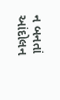ન બનતાં આંદોલન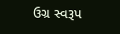ઉગ્ર સ્વરૂપ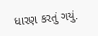ધારણ કરતું ગયું.